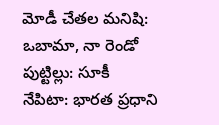మోడీ చేతల మనిషి: ఒబామా, నా రెండో పుట్టిల్లు: సూకీ
నేపిటా: భారత ప్రధాని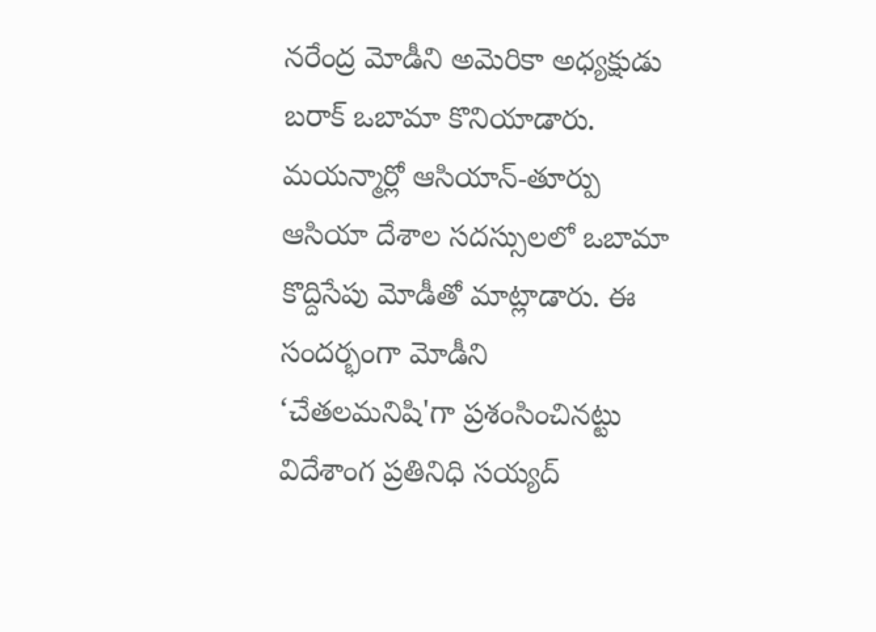నరేంద్ర మోడీని అమెరికా అధ్యక్షుడు బరాక్ ఒబామా కొనియాడారు. మయన్మార్లో ఆసియాన్-తూర్పు ఆసియా దేశాల సదస్సులలో ఒబామా కొద్దిసేపు మోడీతో మాట్లాడారు. ఈ సందర్భంగా మోడీని ‘చేతలమనిషి'గా ప్రశంసించినట్టు విదేశాంగ ప్రతినిధి సయ్యద్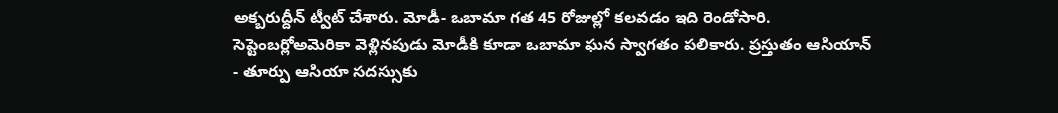అక్బరుద్దీన్ ట్వీట్ చేశారు. మోడీ- ఒబామా గత 45 రోజుల్లో కలవడం ఇది రెండోసారి.
సెప్టెంబర్లోఅమెరికా వెళ్లినపుడు మోడీకి కూడా ఒబామా ఘన స్వాగతం పలికారు. ప్రస్తుతం ఆసియాన్ - తూర్పు ఆసియా సదస్సుకు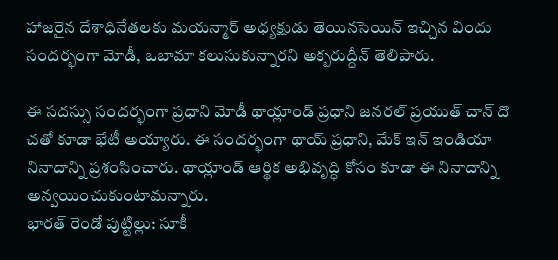హాజరైన దేశాధినేతలకు మయన్మార్ అధ్యక్షుడు తెయినసెయిన్ ఇచ్చిన విందు సందర్భంగా మోడీ, ఒబామా కలుసుకున్నారని అక్బరుద్దీన్ తెలిపారు.

ఈ సదస్సు సందర్భంగా ప్రధాని మోడీ థాయ్లాండ్ ప్రధాని జనరల్ ప్రయుత్ చాన్ దొ చతో కూడా భేటీ అయ్యారు. ఈ సందర్భంగా థాయ్ ప్రధాని, మేక్ ఇన్ ఇండియా నినాదాన్ని ప్రశంసించారు. థాయ్లాండ్ ఆర్థిక అభివృద్ధి కోసం కూడా ఈ నినాదాన్ని అన్వయించుకుంటామన్నారు.
భారత్ రెండో పుట్టిల్లు: సూకీ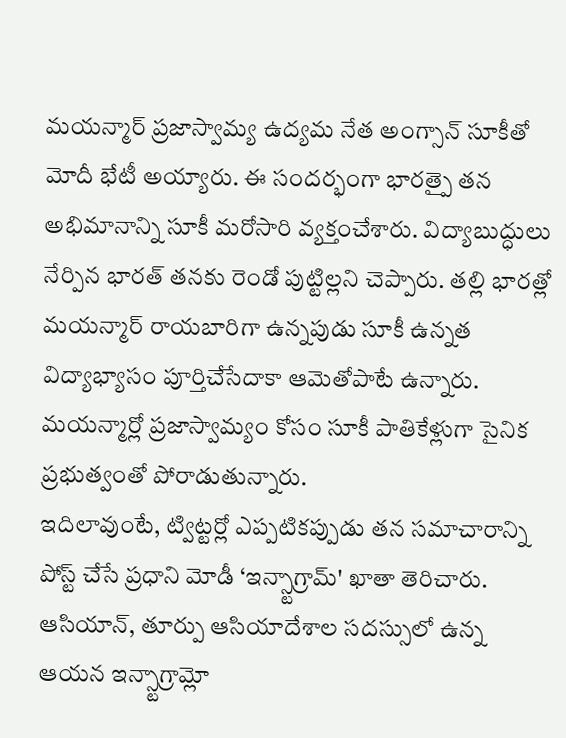మయన్మార్ ప్రజాస్వామ్య ఉద్యమ నేత అంగ్సాన్ సూకీతో మోదీ భేటీ అయ్యారు. ఈ సందర్భంగా భారత్పై తన అభిమానాన్ని సూకీ మరోసారి వ్యక్తంచేశారు. విద్యాబుద్ధులు నేర్పిన భారత్ తనకు రెండో పుట్టిల్లని చెప్పారు. తల్లి భారత్లో మయన్మార్ రాయబారిగా ఉన్నపుడు సూకీ ఉన్నత విద్యాభ్యాసం పూర్తిచేసేదాకా ఆమెతోపాటే ఉన్నారు. మయన్మార్లో ప్రజాస్వామ్యం కోసం సూకీ పాతికేళ్లుగా సైనిక ప్రభుత్వంతో పోరాడుతున్నారు.
ఇదిలావుంటే, ట్విట్టర్లో ఎప్పటికప్పుడు తన సమాచారాన్ని పోస్ట్ చేసే ప్రధాని మోడీ ‘ఇన్స్టాగ్రామ్' ఖాతా తెరిచారు. ఆసియాన్, తూర్పు ఆసియాదేశాల సదస్సులో ఉన్న ఆయన ఇన్స్టాగ్రామ్లో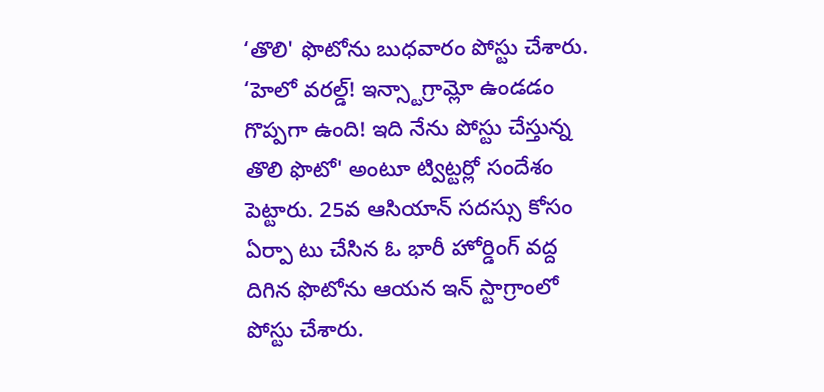‘తొలి' ఫొటోను బుధవారం పోస్టు చేశారు. ‘హెలో వరల్డ్! ఇన్స్టాగ్రామ్లో ఉండడం గొప్పగా ఉంది! ఇది నేను పోస్టు చేస్తున్న తొలి ఫొటో' అంటూ ట్విట్టర్లో సందేశం పెట్టారు. 25వ ఆసియాన్ సదస్సు కోసం ఏర్పా టు చేసిన ఓ భారీ హోర్డింగ్ వద్ద దిగిన ఫొటోను ఆయన ఇన్ స్టాగ్రాంలో పోస్టు చేశారు.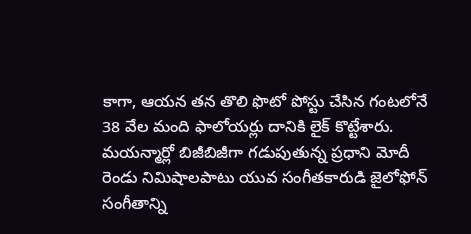కాగా, ఆయన తన తొలి ఫొటో పోస్టు చేసిన గంటలోనే 38 వేల మంది ఫాలోయర్లు దానికి లైక్ కొట్టేశారు. మయన్మార్లో బిజీబిజీగా గడుపుతున్న ప్రధాని మోదీ రెండు నిమిషాలపాటు యువ సంగీతకారుడి జైలోఫోన్ సంగీతాన్ని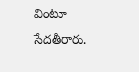వింటూ సేదతీరారు.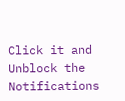Click it and Unblock the Notifications